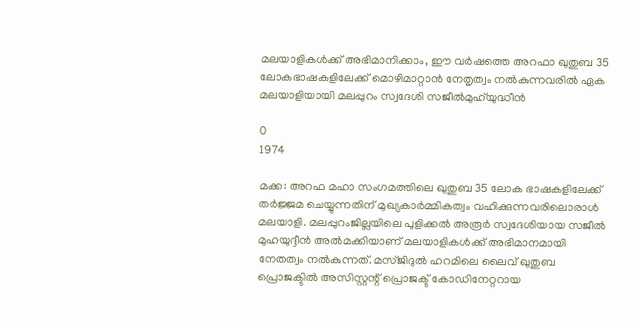മലയാളികൾക്ക് അഭിമാനിക്കാം, ഈ വർഷത്തെ അറഫാ ഖുതുബ 35 ലോകഭാഷകളിലേക്ക് മൊഴിമാറ്റാന്‍ നേതൃത്വം നല്‍കുന്നവരില്‍ ഏക മലയാളിയായി മലപ്പുറം സ്വദേശി സജീല്‍മുഹ്‌യുദ്ധീൻ

0
1974

മക്ക: അറഫ മഹാ സംഗമത്തിലെ ഖുതുബ 35 ലോക ഭാഷകളിലേക്ക് തര്‍ജ്ജമ ചെയ്യുന്നതിന് മുഖ്യകാര്‍മ്മികത്വം വഹിക്കുന്നവരിലൊരാള്‍ മലയാളി. മലപ്പുറംജില്ലയിലെ പുളിക്കല്‍ അരൂര്‍ സ്വദേശിയായ സജീല്‍ മുഹയുദ്ദീൻ അല്‍മക്കിയാണ് മലയാളികൾക്ക് അഭിമാനമായി നേതത്വം നൽകുന്നത്. മസ്ജിദുല്‍ ഹറമിലെ ലൈവ് ഖുതുബ പ്രൊജക്ടില്‍ അസിസ്റ്റന്റ് പ്രൊജക്ട് കോഡിനേറ്ററായ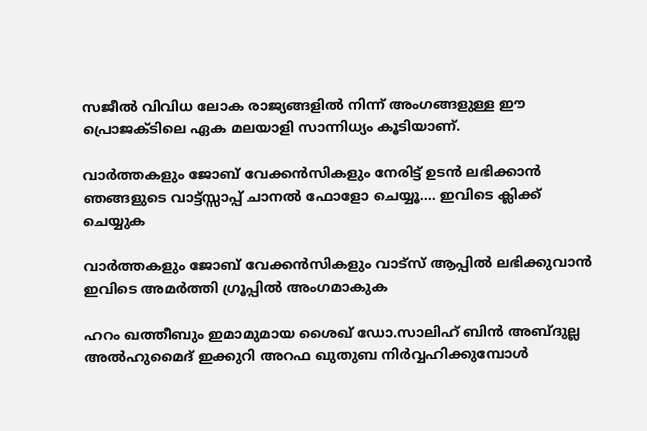സജീല്‍ വിവിധ ലോക രാജ്യങ്ങളില്‍ നിന്ന് അംഗങ്ങളുള്ള ഈ പ്രൊജക്ടിലെ ഏക മലയാളി സാന്നിധ്യം കൂടിയാണ്.

വാർത്തകളും ജോബ് വേക്കൻസികളും നേരിട്ട് ഉടൻ ലഭിക്കാൻ ഞങ്ങളുടെ വാട്ട്സ്സാപ്പ് ചാനൽ ഫോളോ ചെയ്യൂ…. ഇവിടെ ക്ലിക്ക് ചെയ്യുക

വാർത്തകളും ജോബ് വേക്കൻസികളും വാട്സ് ആപ്പിൽ ലഭിക്കുവാൻ ഇവിടെ അമർത്തി ഗ്രൂപ്പിൽ അംഗമാകുക

ഹറം ഖത്തീബും ഇമാമുമായ ശൈഖ് ഡോ.സാലിഹ് ബിന്‍ അബ്ദുല്ല അല്‍ഹുമൈദ് ഇക്കുറി അറഫ ഖുതുബ നിര്‍വ്വഹിക്കുമ്പോള്‍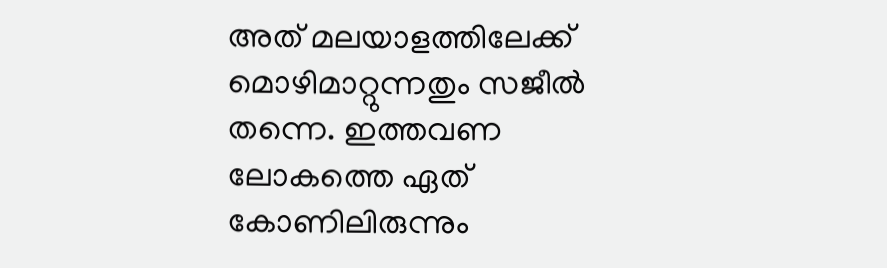അത് മലയാളത്തിലേക്ക് മൊഴിമാറ്റുന്നതും സജീല്‍ തന്നെ. ഇത്തവണ ലോകത്തെ ഏത് കോണിലിരുന്നും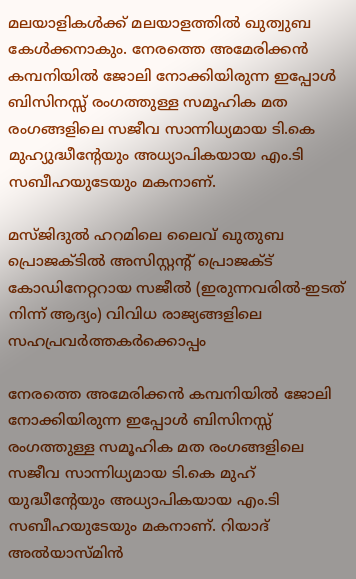മലയാളികള്‍ക്ക് മലയാളത്തിൽ ഖുത്വുബ കേൾക്കനാകും. നേരത്തെ അമേരിക്കന്‍ കമ്പനിയില്‍ ജോലി നോക്കിയിരുന്ന ഇപ്പോള്‍ ബിസിനസ്സ് രംഗത്തുള്ള സമൂഹിക മത രംഗങ്ങളിലെ സജീവ സാന്നിധ്യമായ ടി.കെ മുഹ്യുദ്ധീന്റേയും അധ്യാപികയായ എം.ടി സബീഹയുടേയും മകനാണ്.

മസ്ജിദുല്‍ ഹറമിലെ ലൈവ് ഖുതുബ പ്രൊജക്ടില്‍ അസിസ്റ്റന്റ് പ്രൊജക്ട് കോഡിനേറ്ററായ സജീല്‍ (ഇരുന്നവരില്‍-ഇടത് നിന്ന് ആദ്യം) വിവിധ രാജ്യങ്ങളിലെ സഹപ്രവര്‍ത്തകര്‍ക്കൊപ്പം

നേരത്തെ അമേരിക്കന്‍ കമ്പനിയില്‍ ജോലി നോക്കിയിരുന്ന ഇപ്പോള്‍ ബിസിനസ്സ് രംഗത്തുള്ള സമൂഹിക മത രംഗങ്ങളിലെ സജീവ സാന്നിധ്യമായ ടി.കെ മുഹ് യുദ്ധീന്റേയും അധ്യാപികയായ എം.ടി സബീഹയുടേയും മകനാണ്. റിയാദ് അല്‍യാസ്മിന്‍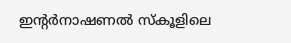ഇന്റര്‍നാഷണല്‍ സ്‌കൂളിലെ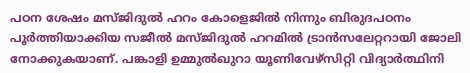പഠന ശേഷം മസ്ജിദുല്‍ ഹറം കോളെജില്‍ നിന്നും ബിരുദപഠനം പൂര്‍ത്തിയാക്കിയ സജീല്‍ മസ്ജിദുല്‍ ഹറമില്‍ ട്രാന്‍സലേറ്ററായി ജോലി നോക്കുകയാണ്. പങ്കാളി ഉമ്മുല്‍ഖുറാ യൂണിവേഴ്‌സിറ്റി വിദ്യാര്‍ത്ഥിനി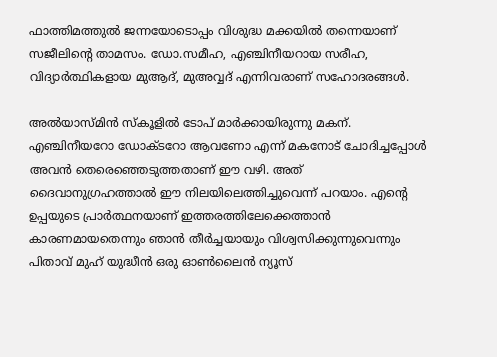ഫാത്തിമത്തുല്‍ ജന്നയോടൊപ്പം വിശുദ്ധ മക്കയില്‍ തന്നെയാണ് സജീലിന്റെ താമസം. ഡോ.സമീഹ, എഞ്ചിനീയറായ സരീഹ, വിദ്യാര്‍ത്ഥികളായ മുആദ്, മുഅവ്വദ് എന്നിവരാണ് സഹോദരങ്ങള്‍.

അല്‍യാസ്മിന്‍ സ്‌കൂളില്‍ ടോപ് മാര്‍ക്കായിരുന്നു മകന്. എഞ്ചിനീയറോ ഡോക്ടറോ ആവണോ എന്ന് മകനോട് ചോദിച്ചപ്പോള്‍ അവന്‍ തെരെഞ്ഞെടുത്തതാണ് ഈ വഴി. അത് ദൈവാനുഗ്രഹത്താല്‍ ഈ നിലയിലെത്തിച്ചുവെന്ന് പറയാം. എന്റെ ഉപ്പയുടെ പ്രാര്‍ത്ഥനയാണ് ഇത്തരത്തിലേക്കെത്താന്‍ കാരണമായതെന്നും ഞാന്‍ തീര്‍ച്ചയായും വിശ്വസിക്കുന്നുവെന്നും  പിതാവ് മുഹ് യുദ്ധീന്‍ ഒരു ഓൺലൈൻ ന്യൂസ്‌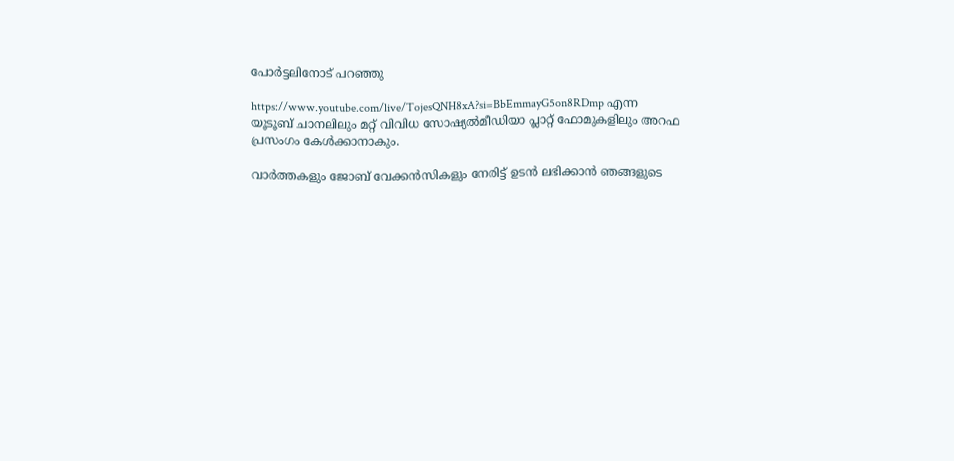പോർട്ടലിനോട് പറഞ്ഞു

https://www.youtube.com/live/TojesQNH8xA?si=BbEmmayG5on8RDmp എന്ന യൂടൂബ് ചാനലിലും മറ്റ് വിവിധ സോഷ്യല്‍മീഡിയാ പ്ലാറ്റ് ഫോമുകളിലും അറഫ പ്രസംഗം കേൾക്കാനാകും.

വാർത്തകളും ജോബ് വേക്കൻസികളും നേരിട്ട് ഉടൻ ലഭിക്കാൻ ഞങ്ങളുടെ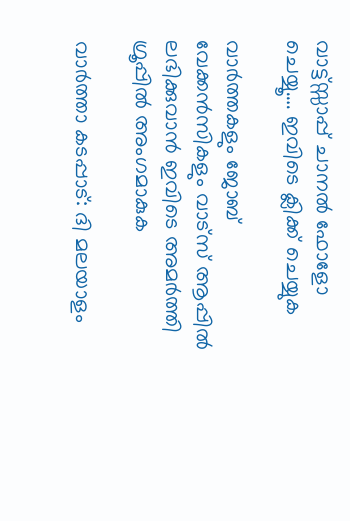വാട്ട്സ്സാപ്പ് ചാനൽ ഫോളോ ചെയ്യൂ…. ഇവിടെ ക്ലിക്ക് ചെയ്യുക

വാർത്തകളും ജോബ് വേക്കൻസികളും വാട്സ് ആപ്പിൽ ലഭിക്കുവാൻ ഇവിടെ അമർത്തി ഗ്രൂപ്പിൽ അംഗമാകുക

വാർത്താ കടപ്പാട്: ദി മലയാളം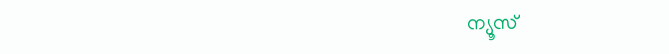ന്യൂസ്‌